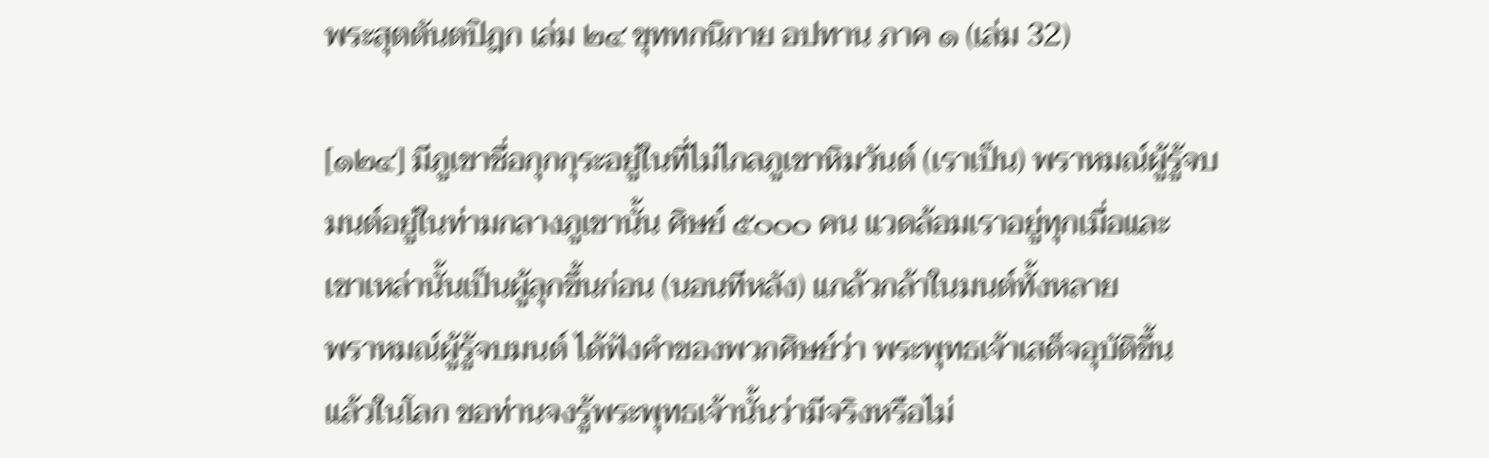พระสุตตันตปิฎก เล่ม ๒๔ ขุททกนิกาย อปทาน ภาค ๑ (เล่ม 32)

[๑๒๔] มีภูเขาชื่อกุกกุระอยู่ในที่ไม่ไกลภูเขาหิมวันต์ (เราเป็น) พราหมณ์ผู้รู้จบ
มนต์อยู่ในท่ามกลางภูเขานั้น ศิษย์ ๕๐๐๐ คน แวดล้อมเราอยู่ทุกเมื่อและ
เขาเหล่านั้นเป็นผู้ลุกขึ้นก่อน (นอนทีหลัง) แกล้วกล้าในมนต์ทั้งหลาย
พราหมณ์ผู้รู้จบมนต์ ได้ฟังคำของพวกศิษย์ว่า พระพุทธเจ้าเสด็จอุบัติขึ้น
แล้วในโลก ขอท่านจงรู้พระพุทธเจ้านั้นว่ามีจริงหรือไม่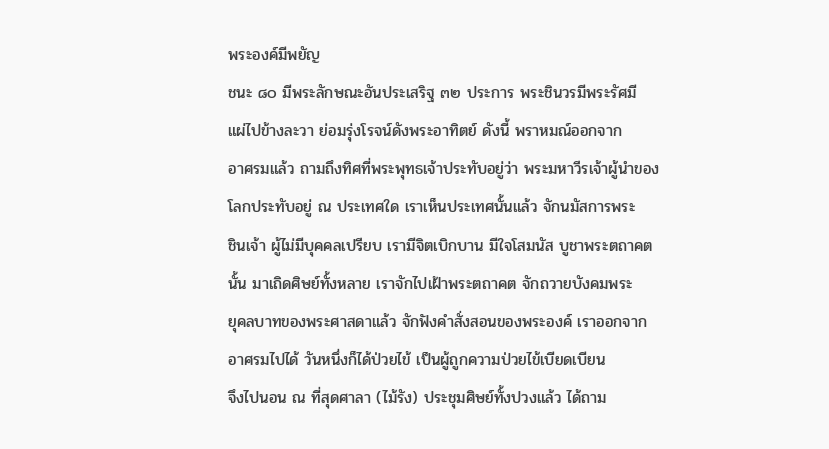พระองค์มีพยัญ
ชนะ ๘๐ มีพระลักษณะอันประเสริฐ ๓๒ ประการ พระชินวรมีพระรัศมี
แผ่ไปข้างละวา ย่อมรุ่งโรจน์ดังพระอาทิตย์ ดังนี้ พราหมณ์ออกจาก
อาศรมแล้ว ถามถึงทิศที่พระพุทธเจ้าประทับอยู่ว่า พระมหาวีรเจ้าผู้นำของ
โลกประทับอยู่ ณ ประเทศใด เราเห็นประเทศนั้นแล้ว จักนมัสการพระ
ชินเจ้า ผู้ไม่มีบุคคลเปรียบ เรามีจิตเบิกบาน มีใจโสมนัส บูชาพระตถาคต
นั้น มาเถิดศิษย์ทั้งหลาย เราจักไปเฝ้าพระตถาคต จักถวายบังคมพระ
ยุคลบาทของพระศาสดาแล้ว จักฟังคำสั่งสอนของพระองค์ เราออกจาก
อาศรมไปได้ วันหนึ่งก็ได้ป่วยไข้ เป็นผู้ถูกความป่วยไข้เบียดเบียน
จึงไปนอน ณ ที่สุดศาลา (ไม้รัง) ประชุมศิษย์ทั้งปวงแล้ว ได้ถาม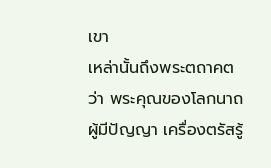เขา
เหล่านั้นถึงพระตถาคตว่า พระคุณของโลกนาถผู้มีปัญญา เครื่องตรัสรู้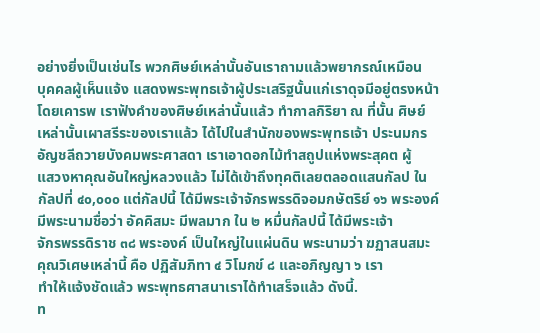อย่างยิ่งเป็นเช่นไร พวกศิษย์เหล่านั้นอันเราถามแล้วพยากรณ์เหมือน
บุคคลผู้เห็นแจ้ง แสดงพระพุทธเจ้าผู้ประเสริฐนั้นแก่เราดุจมีอยู่ตรงหน้า
โดยเคารพ เราฟังคำของศิษย์เหล่านั้นแล้ว ทำกาลกิริยา ณ ที่นั้น ศิษย์
เหล่านั้นเผาสรีระของเราแล้ว ได้ไปในสำนักของพระพุทธเจ้า ประนมกร
อัญชลีถวายบังคมพระศาสดา เราเอาดอกไม้ทำสถูปแห่งพระสุคต ผู้
แสวงหาคุณอันใหญ่หลวงแล้ว ไม่ได้เข้าถึงทุคติเลยตลอดแสนกัลป ใน
กัลปที่ ๔๐,๐๐๐ แต่กัลปนี้ ได้มีพระเจ้าจักรพรรดิจอมกษัตริย์ ๑๖ พระองค์
มีพระนามชื่อว่า อัคคิสมะ มีพลมาก ใน ๒ หมื่นกัลปนี้ ได้มีพระเจ้า
จักรพรรดิราช ๓๘ พระองค์ เป็นใหญ่ในแผ่นดิน พระนามว่า ฆฏาสนสมะ
คุณวิเศษเหล่านี้ คือ ปฏิสัมภิทา ๔ วิโมกข์ ๘ และอภิญญา ๖ เรา
ทำให้แจ้งชัดแล้ว พระพุทธศาสนาเราได้ทำเสร็จแล้ว ดังนี้.
ท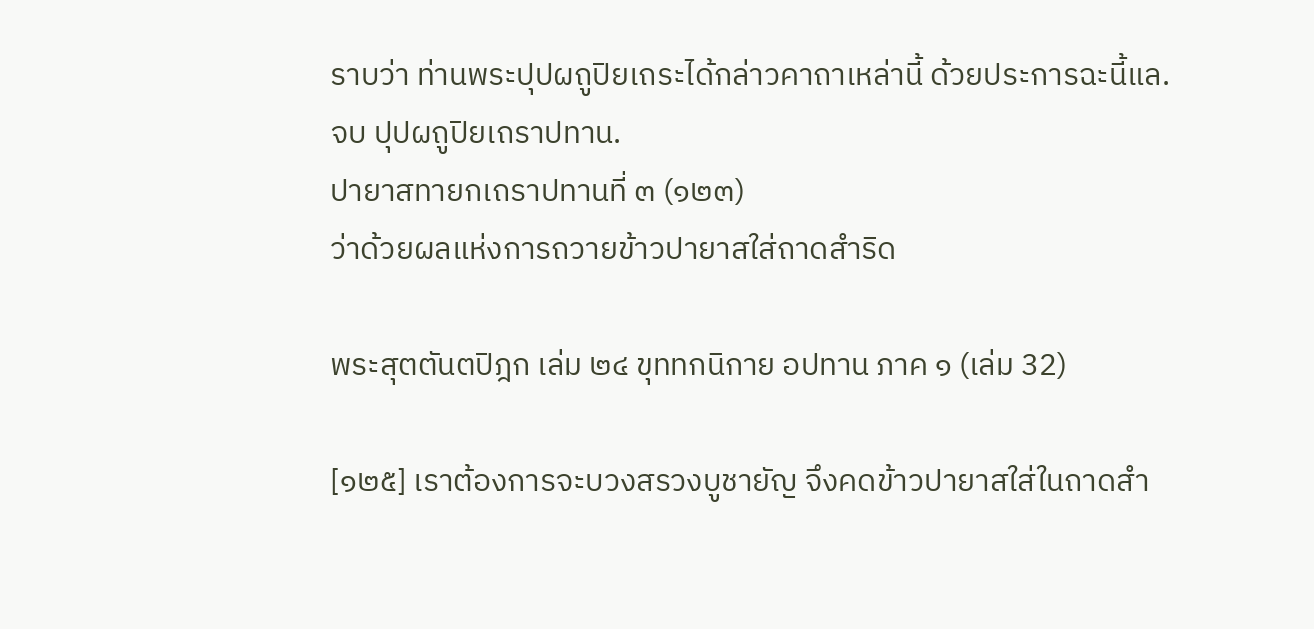ราบว่า ท่านพระปุปผถูปิยเถระได้กล่าวคาถาเหล่านี้ ด้วยประการฉะนี้แล.
จบ ปุปผถูปิยเถราปทาน.
ปายาสทายกเถราปทานที่ ๓ (๑๒๓)
ว่าด้วยผลแห่งการถวายข้าวปายาสใส่ถาดสำริด

พระสุตตันตปิฎก เล่ม ๒๔ ขุททกนิกาย อปทาน ภาค ๑ (เล่ม 32)

[๑๒๕] เราต้องการจะบวงสรวงบูชายัญ จึงคดข้าวปายาสใส่ในถาดสำ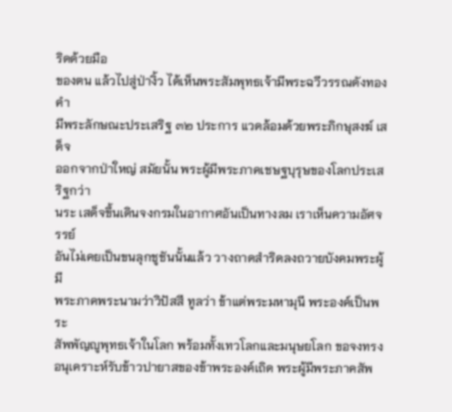ริดด้วยมือ
ของตน แล้วไปสู่ป่างิ้ว ได้เห็นพระสัมพุทธเจ้ามีพระฉวีวรรณดังทองคำ
มีพระลักษณะประเสริฐ ๓๒ ประการ แวดล้อมด้วยพระภิกษุสงฆ์ เสด็จ
ออกจากป่าใหญ่ สมัยนั้น พระผู้มีพระภาคเชษฐบุรุษของโลกประเสริฐกว่า
นระ เสด็จขึ้นเดินจงกรมในอากาศอันเป็นทางลม เราเห็นความอัศจรรย์
อันไม่เคยเป็นขนลุกชูชันนั้นแล้ว วางถาดสำริดลงถวายบังคมพระผู้มี
พระภาคพระนามว่าวิปัสสี ทูลว่า ข้าแต่พระมหามุนี พระองค์เป็นพระ
สัพพัญญูพุทธเจ้าในโลก พร้อมทั้งเทวโลกและมนุษยโลก ขอจงทรง
อนุเคราะห์รับข้าวปายาสของข้าพระองค์เถิด พระผู้มีพระภาคสัพ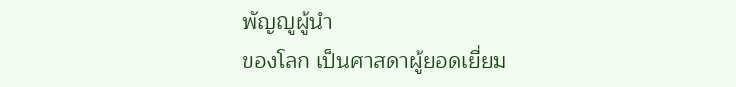พัญญูผู้นำ
ของโลก เป็นศาสดาผู้ยอดเยี่ยม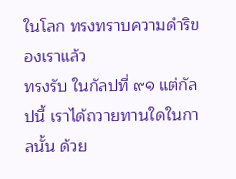ในโลก ทรงทราบความดำริของเราแล้ว
ทรงรับ ในกัลปที่ ๙๑ แต่กัลปนี้ เราได้ถวายทานใดในกาลนั้น ด้วย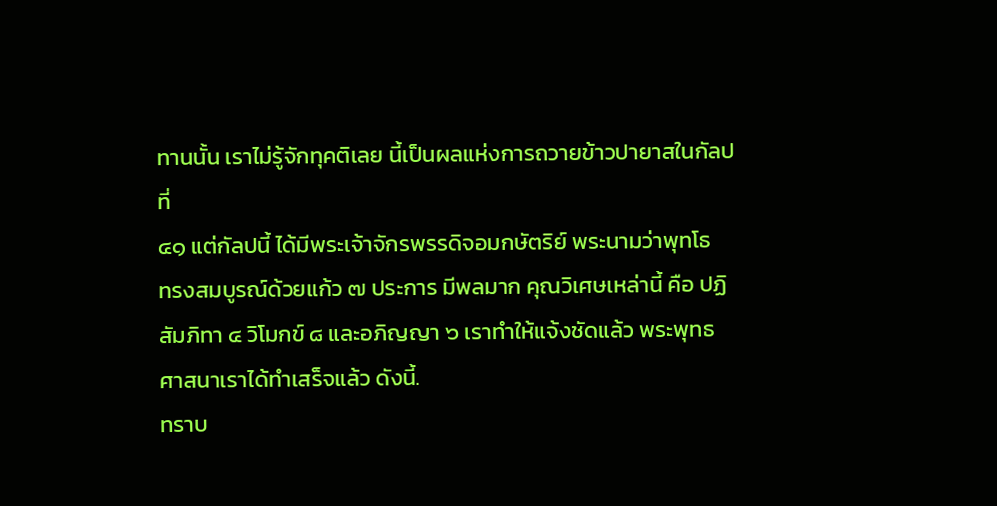ทานนั้น เราไม่รู้จักทุคติเลย นี้เป็นผลแห่งการถวายข้าวปายาสในกัลปที่
๔๑ แต่กัลปนี้ ได้มีพระเจ้าจักรพรรดิจอมกษัตริย์ พระนามว่าพุทโธ
ทรงสมบูรณ์ด้วยแก้ว ๗ ประการ มีพลมาก คุณวิเศษเหล่านี้ คือ ปฏิ
สัมภิทา ๔ วิโมกข์ ๘ และอภิญญา ๖ เราทำให้แจ้งชัดแล้ว พระพุทธ
ศาสนาเราได้ทำเสร็จแล้ว ดังนี้.
ทราบ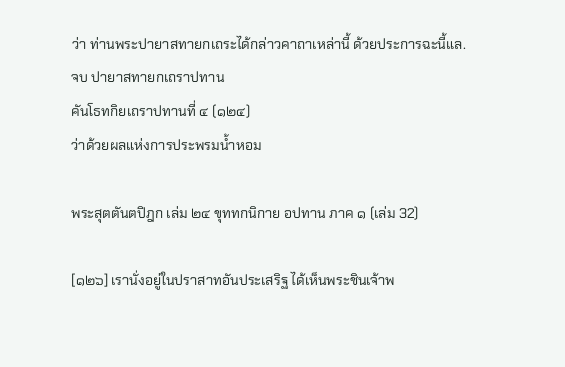ว่า ท่านพระปายาสทายกเถระได้กล่าวคาถาเหล่านี้ ด้วยประการฉะนี้แล.
จบ ปายาสทายกเถราปทาน
คันโธทกิยเถราปทานที่ ๔ (๑๒๔)
ว่าด้วยผลแห่งการประพรมน้ำหอม

พระสุตตันตปิฎก เล่ม ๒๔ ขุททกนิกาย อปทาน ภาค ๑ (เล่ม 32)

[๑๒๖] เรานั่งอยู่ในปราสาทอันประเสริฐ ได้เห็นพระชินเจ้าพ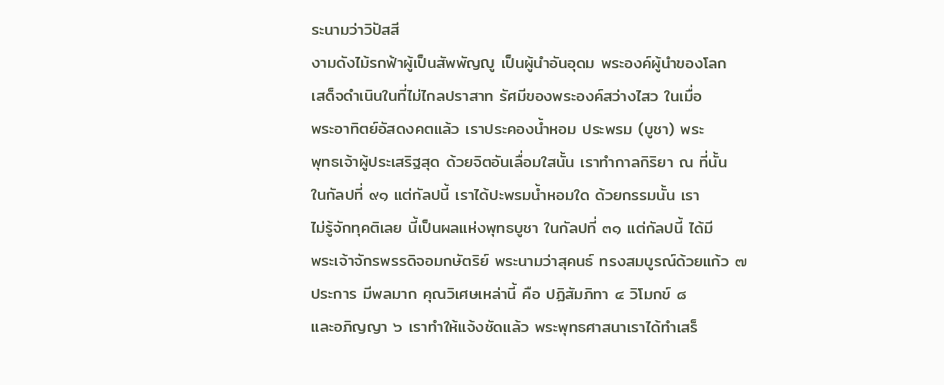ระนามว่าวิปัสสี
งามดังไม้รกฟ้าผู้เป็นสัพพัญญู เป็นผู้นำอันอุดม พระองค์ผู้นำของโลก
เสด็จดำเนินในที่ไม่ไกลปราสาท รัศมีของพระองค์สว่างไสว ในเมื่อ
พระอาทิตย์อัสดงคตแล้ว เราประคองน้ำหอม ประพรม (บูชา) พระ
พุทธเจ้าผู้ประเสริฐสุด ด้วยจิตอันเลื่อมใสนั้น เราทำกาลกิริยา ณ ที่นั้น
ในกัลปที่ ๙๑ แต่กัลปนี้ เราได้ปะพรมน้ำหอมใด ด้วยกรรมนั้น เรา
ไม่รู้จักทุคติเลย นี้เป็นผลแห่งพุทธบูชา ในกัลปที่ ๓๑ แต่กัลปนี้ ได้มี
พระเจ้าจักรพรรดิจอมกษัตริย์ พระนามว่าสุคนธ์ ทรงสมบูรณ์ด้วยแก้ว ๗
ประการ มีพลมาก คุณวิเศษเหล่านี้ คือ ปฏิสัมภิทา ๔ วิโมกข์ ๘
และอภิญญา ๖ เราทำให้แจ้งชัดแล้ว พระพุทธศาสนาเราได้ทำเสร็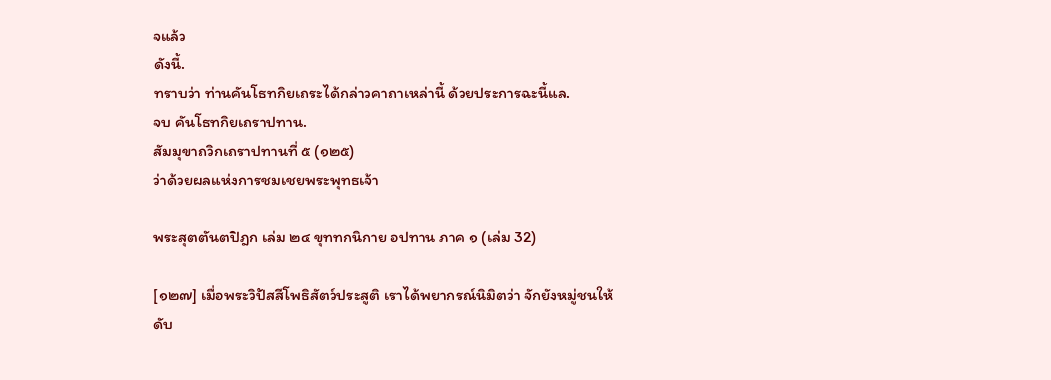จแล้ว
ดังนี้.
ทราบว่า ท่านคันโธทกิยเถระได้กล่าวคาถาเหล่านี้ ด้วยประการฉะนี้แล.
จบ คันโธทกิยเถราปทาน.
สัมมุขาถวิกเถราปทานที่ ๕ (๑๒๕)
ว่าด้วยผลแห่งการชมเชยพระพุทธเจ้า

พระสุตตันตปิฎก เล่ม ๒๔ ขุททกนิกาย อปทาน ภาค ๑ (เล่ม 32)

[๑๒๗] เมื่อพระวิปัสสีโพธิสัตว์ประสูติ เราได้พยากรณ์นิมิตว่า จักยังหมู่ชนให้
ดับ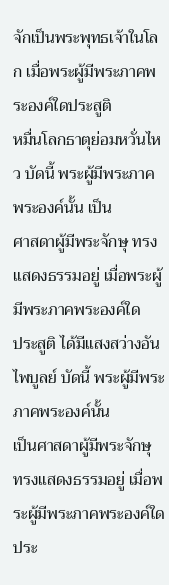จักเป็นพระพุทธเจ้าในโลก เมื่อพระผู้มีพระภาคพระองค์ใดประสูติ
หมื่นโลกธาตุย่อมหวั่นไหว บัดนี้ พระผู้มีพระภาคพระองค์นั้น เป็น
ศาสดาผู้มีพระจักษุ ทรงแสดงธรรมอยู่ เมื่อพระผู้มีพระภาคพระองค์ใด
ประสูติ ได้มีแสงสว่างอันไพบูลย์ บัดนี้ พระผู้มีพระภาคพระองค์นั้น
เป็นศาสดาผู้มีพระจักษุ ทรงแสดงธรรมอยู่ เมื่อพระผู้มีพระภาคพระองค์ใด
ประ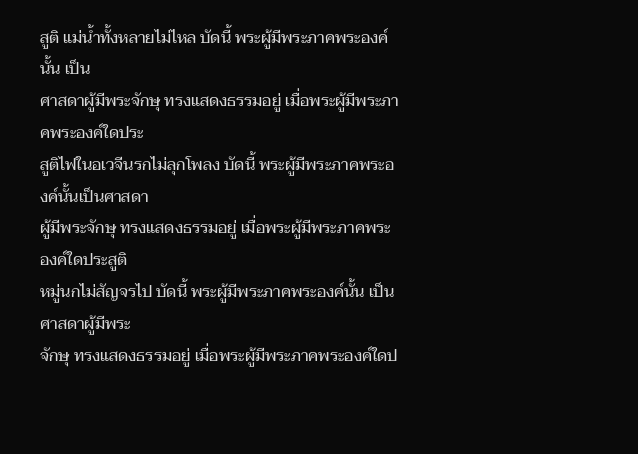สูติ แม่น้ำทั้งหลายไม่ไหล บัดนี้ พระผู้มีพระภาคพระองค์นั้น เป็น
ศาสดาผู้มีพระจักษุ ทรงแสดงธรรมอยู่ เมื่อพระผู้มีพระภาคพระองค์ใดประ
สูติไฟในอเวจีนรกไม่ลุกโพลง บัดนี้ พระผู้มีพระภาคพระองค์นั้นเป็นศาสดา
ผู้มีพระจักษุ ทรงแสดงธรรมอยู่ เมื่อพระผู้มีพระภาคพระองค์ใดประสูติ
หมู่นกไม่สัญจรไป บัดนี้ พระผู้มีพระภาคพระองค์นั้น เป็นศาสดาผู้มีพระ
จักษุ ทรงแสดงธรรมอยู่ เมื่อพระผู้มีพระภาคพระองค์ใดป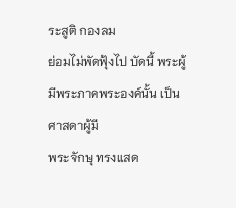ระสูติ กองลม
ย่อมไม่พัดฟุ้งไป บัดนี้ พระผู้มีพระภาคพระองค์นั้น เป็นศาสดาผู้มี
พระจักษุ ทรงแสด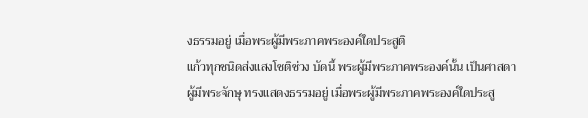งธรรมอยู่ เมื่อพระผู้มีพระภาคพระองค์ใดประสูติ
แก้วทุกชนิดส่งแสงโชติช่วง บัดนี้ พระผู้มีพระภาคพระองค์นั้น เป็นศาสดา
ผู้มีพระจักษุ ทรงแสดงธรรมอยู่ เมื่อพระผู้มีพระภาคพระองค์ใดประสู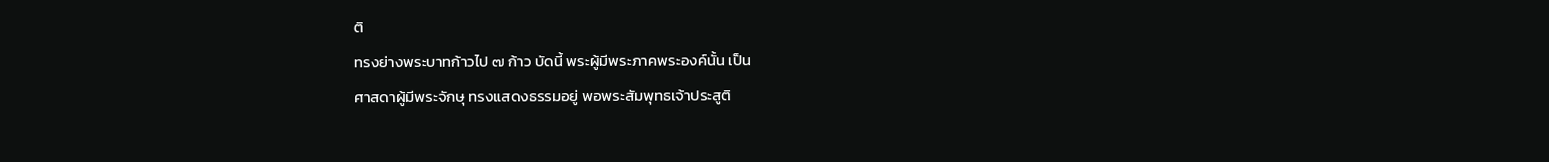ติ
ทรงย่างพระบาทก้าวไป ๗ ก้าว บัดนี้ พระผู้มีพระภาคพระองค์นั้น เป็น
ศาสดาผู้มีพระจักษุ ทรงแสดงธรรมอยู่ พอพระสัมพุทธเจ้าประสูติ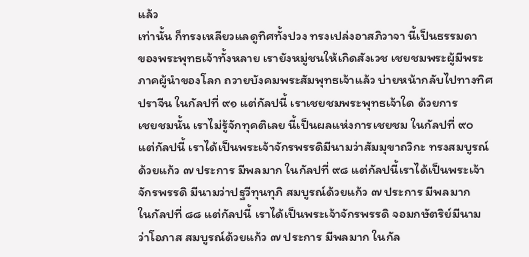แล้ว
เท่านั้น ก็ทรงเหลียวแลดูทิศทั้งปวง ทรงเปล่งอาสภิวาจา นี้เป็นธรรมดา
ของพระพุทธเจ้าทั้งหลาย เรายังหมู่ชนให้เกิดสังเวช เชยชมพระผู้มีพระ
ภาคผู้นำของโลก ถวายบังคมพระสัมพุทธเจ้าแล้ว บ่ายหน้ากลับไปทางทิศ
ปราจีน ในกัลปที่ ๙๑ แต่กัลปนี้ เราเชยชมพระพุทธเจ้าใด ด้วยการ
เชยชมนั้น เราไม่รู้จักทุคติเลย นี้เป็นผลแห่งการเชยชม ในกัลปที่ ๙๐
แต่กัลปนี้ เราได้เป็นพระเจ้าจักรพรรดิมีนามว่าสัมมุขาถวิกะ ทรงสมบูรณ์
ด้วยแก้ว ๗ ประการ มีพลมาก ในกัลปที่ ๙๘ แต่กัลปนี้เราได้เป็นพระเจ้า
จักรพรรดิ มีนามว่าปฐวีทุนทุภิ สมบูรณ์ด้วยแก้ว ๗ ประการ มีพลมาก
ในกัลปที่ ๘๘ แต่กัลปนี้ เราได้เป็นพระเจ้าจักรพรรดิ จอมกษัตริย์มีนาม
ว่าโอภาส สมบูรณ์ด้วยแก้ว ๗ ประการ มีพลมาก ในกัล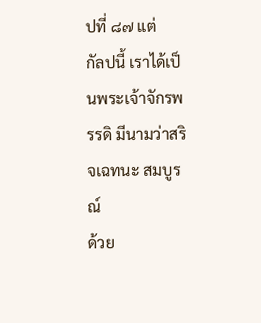ปที่ ๘๗ แต่
กัลปนี้ เราได้เป็นพระเจ้าจักรพรรดิ มีนามว่าสริจเฉทนะ สมบูรณ์
ด้วย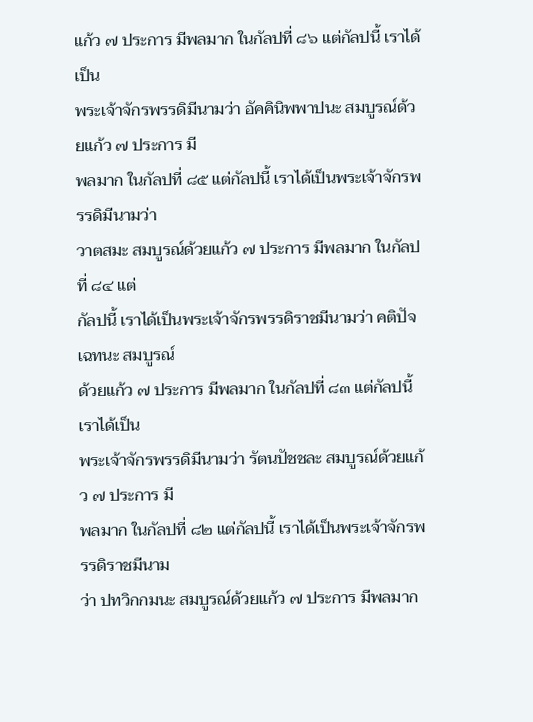แก้ว ๗ ประการ มีพลมาก ในกัลปที่ ๘๖ แต่กัลปนี้ เราได้เป็น
พระเจ้าจักรพรรดิมีนามว่า อัคคินิพพาปนะ สมบูรณ์ด้วยแก้ว ๗ ประการ มี
พลมาก ในกัลปที่ ๘๕ แต่กัลปนี้ เราได้เป็นพระเจ้าจักรพรรดิมีนามว่า
วาตสมะ สมบูรณ์ด้วยแก้ว ๗ ประการ มีพลมาก ในกัลปที่ ๘๔ แต่
กัลปนี้ เราได้เป็นพระเจ้าจักรพรรดิราชมีนามว่า คติปัจเฉทนะ สมบูรณ์
ด้วยแก้ว ๗ ประการ มีพลมาก ในกัลปที่ ๘๓ แต่กัลปนี้ เราได้เป็น
พระเจ้าจักรพรรดิมีนามว่า รัตนปัชชละ สมบูรณ์ด้วยแก้ว ๗ ประการ มี
พลมาก ในกัลปที่ ๘๒ แต่กัลปนี้ เราได้เป็นพระเจ้าจักรพรรดิราชมีนาม
ว่า ปทวิกกมนะ สมบูรณ์ด้วยแก้ว ๗ ประการ มีพลมาก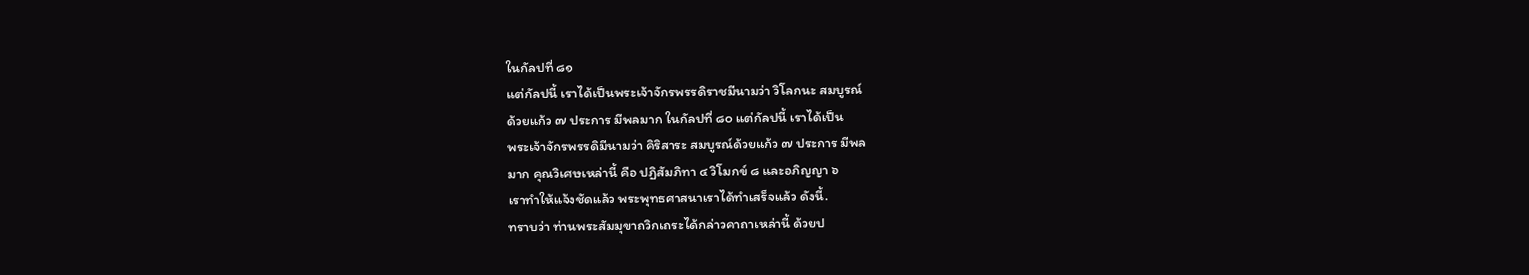ในกัลปที่ ๘๑
แต่กัลปนี้ เราได้เป็นพระเจ้าจักรพรรดิราชมีนามว่า วิโลกนะ สมบูรณ์
ด้วยแก้ว ๗ ประการ มีพลมาก ในกัลปที่ ๘๐ แต่กัลปนี้ เราได้เป็น
พระเจ้าจักรพรรดิมีนามว่า คิริสาระ สมบูรณ์ด้วยแก้ว ๗ ประการ มีพล
มาก คุณวิเศษเหล่านี้ คือ ปฏิสัมภิทา ๔ วิโมกข์ ๘ และอภิญญา ๖
เราทำให้แจ้งชัดแล้ว พระพุทธศาสนาเราได้ทำเสร็จแล้ว ดังนี้.
ทราบว่า ท่านพระสัมมุขาถวิกเถระได้กล่าวคาถาเหล่านี้ ด้วยป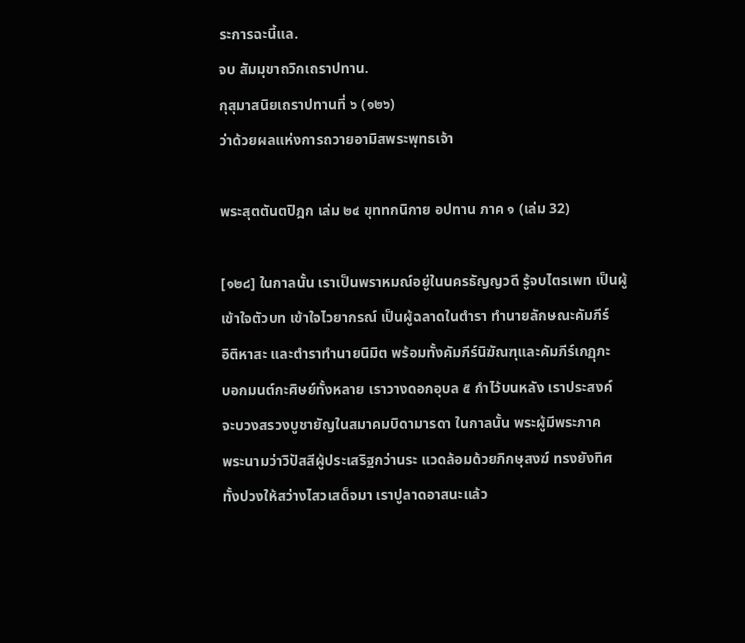ระการฉะนี้แล.
จบ สัมมุขาถวิกเถราปทาน.
กุสุมาสนิยเถราปทานที่ ๖ (๑๒๖)
ว่าด้วยผลแห่งการถวายอามิสพระพุทธเจ้า

พระสุตตันตปิฎก เล่ม ๒๔ ขุททกนิกาย อปทาน ภาค ๑ (เล่ม 32)

[๑๒๘] ในกาลนั้น เราเป็นพราหมณ์อยู่ในนครธัญญวดี รู้จบไตรเพท เป็นผู้
เข้าใจตัวบท เข้าใจไวยากรณ์ เป็นผู้ฉลาดในตำรา ทำนายลักษณะคัมภีร์
อิติหาสะ และตำราทำนายนิมิต พร้อมทั้งคัมภีร์นิฆัณฑุและคัมภีร์เกฏุภะ
บอกมนต์กะศิษย์ทั้งหลาย เราวางดอกอุบล ๕ กำไว้บนหลัง เราประสงค์
จะบวงสรวงบูชายัญในสมาคมบิดามารดา ในกาลนั้น พระผู้มีพระภาค
พระนามว่าวิปัสสีผู้ประเสริฐกว่านระ แวดล้อมด้วยภิกษุสงฆ์ ทรงยังทิศ
ทั้งปวงให้สว่างไสวเสด็จมา เราปูลาดอาสนะแล้ว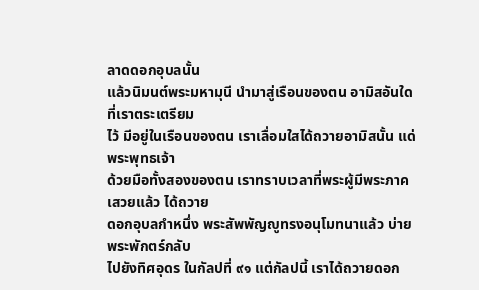ลาดดอกอุบลนั้น
แล้วนิมนต์พระมหามุนี นำมาสู่เรือนของตน อามิสอันใดที่เราตระเตรียม
ไว้ มีอยู่ในเรือนของตน เราเลื่อมใสได้ถวายอามิสนั้น แด่พระพุทธเจ้า
ด้วยมือทั้งสองของตน เราทราบเวลาที่พระผู้มีพระภาคเสวยแล้ว ได้ถวาย
ดอกอุบลกำหนึ่ง พระสัพพัญญูทรงอนุโมทนาแล้ว บ่ายพระพักตร์กลับ
ไปยังทิศอุดร ในกัลปที่ ๙๑ แต่กัลปนี้ เราได้ถวายดอก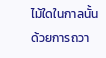ไม้ใดในกาลนั้น
ด้วยการถวา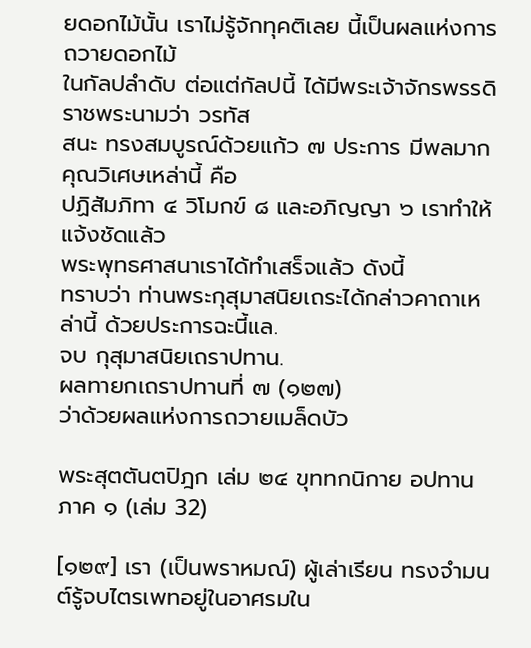ยดอกไม้นั้น เราไม่รู้จักทุคติเลย นี้เป็นผลแห่งการถวายดอกไม้
ในกัลปลำดับ ต่อแต่กัลปนี้ ได้มีพระเจ้าจักรพรรดิราชพระนามว่า วรทัส
สนะ ทรงสมบูรณ์ด้วยแก้ว ๗ ประการ มีพลมาก คุณวิเศษเหล่านี้ คือ
ปฏิสัมภิทา ๔ วิโมกข์ ๘ และอภิญญา ๖ เราทำให้แจ้งชัดแล้ว
พระพุทธศาสนาเราได้ทำเสร็จแล้ว ดังนี้
ทราบว่า ท่านพระกุสุมาสนิยเถระได้กล่าวคาถาเหล่านี้ ด้วยประการฉะนี้แล.
จบ กุสุมาสนิยเถราปทาน.
ผลทายกเถราปทานที่ ๗ (๑๒๗)
ว่าด้วยผลแห่งการถวายเมล็ดบัว

พระสุตตันตปิฎก เล่ม ๒๔ ขุททกนิกาย อปทาน ภาค ๑ (เล่ม 32)

[๑๒๙] เรา (เป็นพราหมณ์) ผู้เล่าเรียน ทรงจำมนต์รู้จบไตรเพทอยู่ในอาศรมใน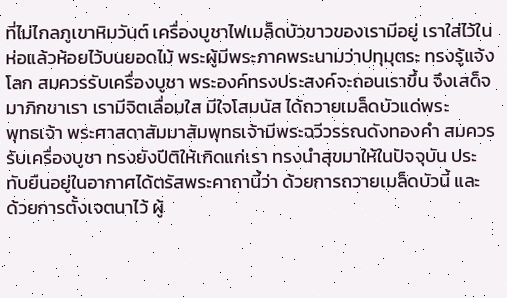ที่ไม่ไกลภูเขาหิมวันต์ เครื่องบูชาไฟเมล็ดบัวขาวของเรามีอยู่ เราใส่ไว้ใน
ห่อแล้วห้อยไว้บนยอดไม้ พระผู้มีพระภาคพระนามว่าปทุมุตระ ทรงรู้แจ้ง
โลก สมควรรับเครื่องบูชา พระองค์ทรงประสงค์จะถอนเราขึ้น จึงเสด็จ
มาภิกขาเรา เรามีจิตเลื่อมใส มีใจโสมนัส ได้ถวายเมล็ดบัวแด่พระ
พุทธเจ้า พระศาสดาสัมมาสัมพุทธเจ้ามีพระฉวีวรรณดังทองคำ สมควร
รับเครื่องบูชา ทรงยังปีติให้เกิดแก่เรา ทรงนำสุขมาให้ในปัจจุบัน ประ
ทับยืนอยู่ในอากาศได้ตรัสพระคาถานี้ว่า ด้วยการถวายเมล็ดบัวนี้ และ
ด้วยการตั้งเจตนาไว้ ผู้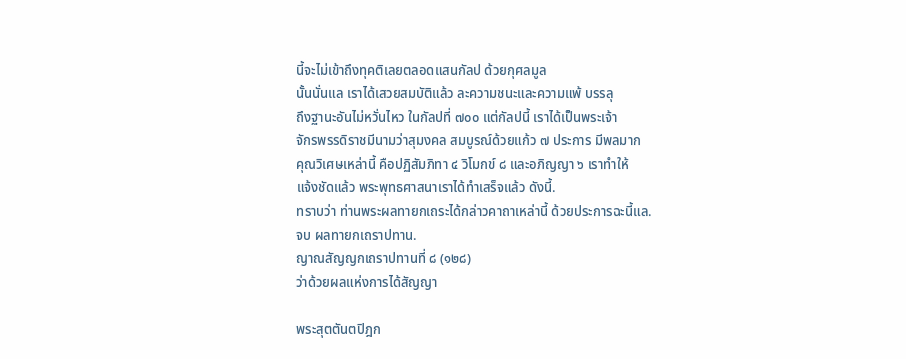นี้จะไม่เข้าถึงทุคติเลยตลอดแสนกัลป ด้วยกุศลมูล
นั้นนั่นแล เราได้เสวยสมบัติแล้ว ละความชนะและความแพ้ บรรลุ
ถึงฐานะอันไม่หวั่นไหว ในกัลปที่ ๗๐๐ แต่กัลปนี้ เราได้เป็นพระเจ้า
จักรพรรดิราชมีนามว่าสุมงคล สมบูรณ์ด้วยแก้ว ๗ ประการ มีพลมาก
คุณวิเศษเหล่านี้ คือปฏิสัมภิทา ๔ วิโมกข์ ๘ และอภิญญา ๖ เราทำให้
แจ้งชัดแล้ว พระพุทธศาสนาเราได้ทำเสร็จแล้ว ดังนี้.
ทราบว่า ท่านพระผลทายกเถระได้กล่าวคาถาเหล่านี้ ด้วยประการฉะนี้แล.
จบ ผลทายกเถราปทาน.
ญาณสัญญกเถราปทานที่ ๘ (๑๒๘)
ว่าด้วยผลแห่งการได้สัญญา

พระสุตตันตปิฎก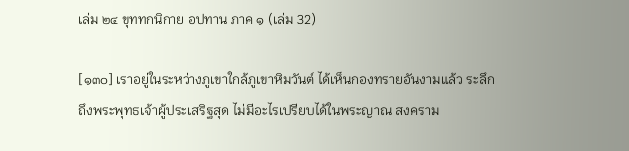เล่ม ๒๔ ขุททกนิกาย อปทาน ภาค ๑ (เล่ม 32)

[๑๓๐] เราอยู่ในระหว่างภูเขาใกล้ภูเขาหิมวันต์ ได้เห็นกองทรายอันงามแล้ว ระลึก
ถึงพระพุทธเจ้าผู้ประเสริฐสุด ไม่มีอะไรเปรียบได้ในพระญาณ สงคราม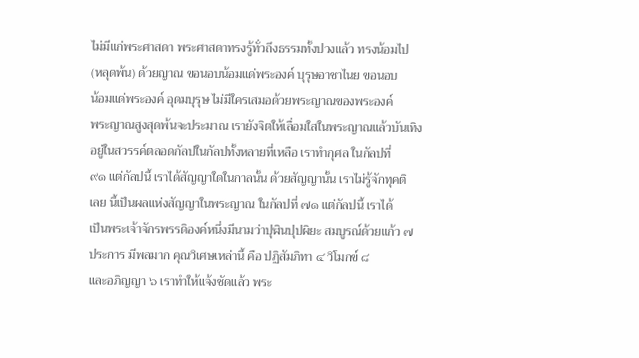ไม่มีแก่พระศาสดา พระศาสดาทรงรู้ทั่วถึงธรรมทั้งปวงแล้ว ทรงน้อมไป
(หลุดพ้น) ด้วยญาณ ขอนอบน้อมแด่พระองค์ บุรุษอาชาไนย ขอนอบ
น้อมแด่พระองค์ อุดมบุรุษ ไม่มีใครเสมอด้วยพระญาณของพระองค์
พระญาณสูงสุดพ้นจะประมาณ เรายังจิตให้เลื่อมใสในพระญาณแล้วบันเทิง
อยู่ในสวรรค์ตลอดกัลปในกัลปทั้งหลายที่เหลือ เราทำกุศล ในกัลปที่
๙๑ แต่กัลปนี้ เราได้สัญญาใดในกาลนั้น ด้วยสัญญานั้น เราไม่รู้จักทุคติ
เลย นี้เป็นผลแห่งสัญญาในพระญาณ ในกัลปที่ ๗๑ แต่กัลปนี้ เราได้
เป็นพระเจ้าจักรพรรดิองค์หนึ่งมีนามว่าปุฬินปุปผิยะ สมบูรณ์ด้วยแก้ว ๗
ประการ มีพลมาก คุณวิเศษเหล่านี้ คือ ปฏิสัมภิทา ๔ วิโมกข์ ๘
และอภิญญา ๖ เราทำให้แจ้งชัดแล้ว พระ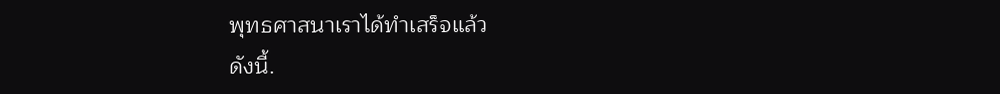พุทธศาสนาเราได้ทำเสร็จแล้ว
ดังนี้.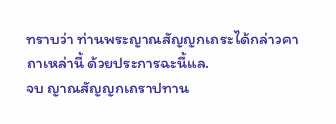ทราบว่า ท่านพระญาณสัญญกเถระได้กล่าวคาถาเหล่านี้ ด้วยประการฉะนี้แล.
จบ ญาณสัญญกเถราปทาน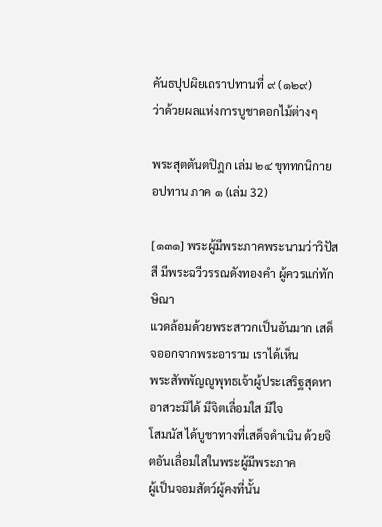คันธปุปผิยเถราปทานที่ ๙ (๑๒๙)
ว่าด้วยผลแห่งการบูชาดอกไม้ต่างๆ

พระสุตตันตปิฎก เล่ม ๒๔ ขุททกนิกาย อปทาน ภาค ๑ (เล่ม 32)

[๑๓๑] พระผู้มีพระภาคพระนามว่าวิปัสสี มีพระฉวีวรรณดังทองคำ ผู้ควรแก่ทักษิณา
แวดล้อมด้วยพระสาวกเป็นอันมาก เสด็จออกจากพระอาราม เราได้เห็น
พระสัพพัญญูพุทธเจ้าผู้ประเสริฐสุดหาอาสวะมิได้ มีจิตเลื่อมใส มีใจ
โสมนัส ได้บูชาทางที่เสด็จดำเนิน ด้วยจิตอันเลื่อมใสในพระผู้มีพระภาค
ผู้เป็นจอมสัตว์ผู้คงที่นั้น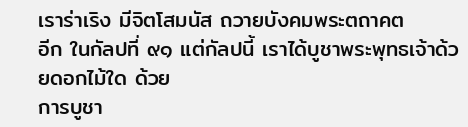เราร่าเริง มีจิตโสมนัส ถวายบังคมพระตถาคต
อีก ในกัลปที่ ๙๑ แต่กัลปนี้ เราได้บูชาพระพุทธเจ้าด้วยดอกไม้ใด ด้วย
การบูชา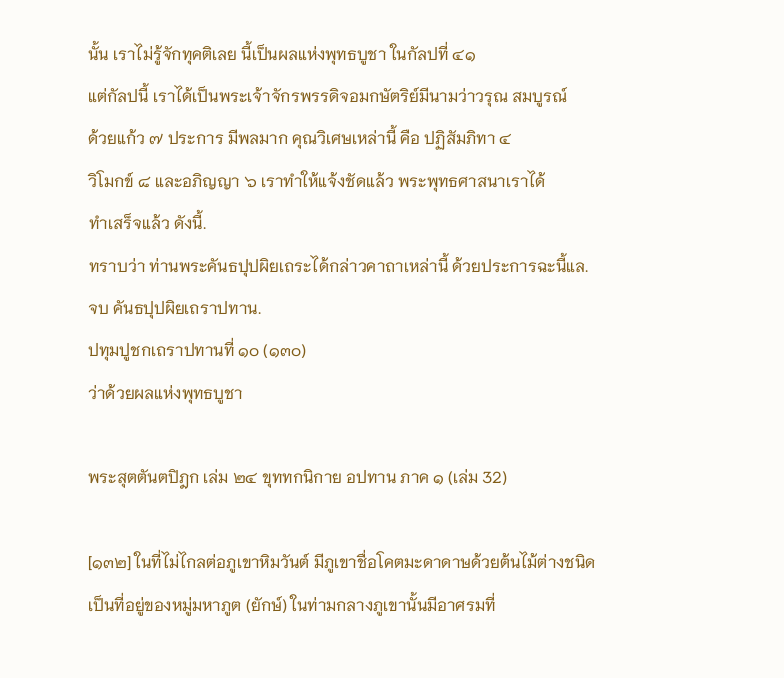นั้น เราไม่รู้จักทุคติเลย นี้เป็นผลแห่งพุทธบูชา ในกัลปที่ ๔๑
แต่กัลปนี้ เราได้เป็นพระเจ้าจักรพรรดิจอมกษัตริย์มีนามว่าวรุณ สมบูรณ์
ด้วยแก้ว ๗ ประการ มีพลมาก คุณวิเศษเหล่านี้ คือ ปฏิสัมภิทา ๔
วิโมกข์ ๘ และอภิญญา ๖ เราทำให้แจ้งชัดแล้ว พระพุทธศาสนาเราได้
ทำเสร็จแล้ว ดังนี้.
ทราบว่า ท่านพระคันธปุปผิยเถระได้กล่าวคาถาเหล่านี้ ด้วยประการฉะนี้แล.
จบ คันธปุปผิยเถราปทาน.
ปทุมปูชกเถราปทานที่ ๑๐ (๑๓๐)
ว่าด้วยผลแห่งพุทธบูชา

พระสุตตันตปิฎก เล่ม ๒๔ ขุททกนิกาย อปทาน ภาค ๑ (เล่ม 32)

[๑๓๒] ในที่ไม่ไกลต่อภูเขาหิมวันต์ มีภูเขาชื่อโคตมะดาดาษด้วยต้นไม้ต่างชนิด
เป็นที่อยู่ของหมู่มหาภูต (ยักษ์) ในท่ามกลางภูเขานั้นมีอาศรมที่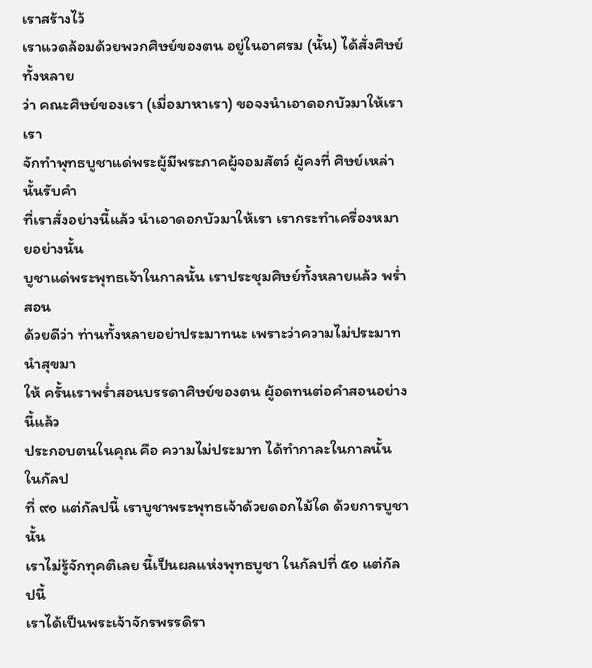เราสร้างไว้
เราแวดล้อมด้วยพวกศิษย์ของตน อยู่ในอาศรม (นั้น) ได้สั่งศิษย์ทั้งหลาย
ว่า คณะศิษย์ของเรา (เมื่อมาหาเรา) ขอจงนำเอาดอกบัวมาให้เรา เรา
จักทำพุทธบูชาแด่พระผู้มีพระภาคผู้จอมสัตว์ ผู้คงที่ ศิษย์เหล่านั้นรับคำ
ที่เราสั่งอย่างนี้แล้ว นำเอาดอกบัวมาให้เรา เรากระทำเครื่องหมายอย่างนั้น
บูชาแด่พระพุทธเจ้าในกาลนั้น เราประชุมศิษย์ทั้งหลายแล้ว พร่ำสอน
ด้วยดีว่า ท่านทั้งหลายอย่าประมาทนะ เพราะว่าความไม่ประมาทนำสุขมา
ให้ ครั้นเราพร่ำสอนบรรดาศิษย์ของตน ผู้อดทนต่อคำสอนอย่างนี้แล้ว
ประกอบตนในคุณ คือ ความไม่ประมาท ได้ทำกาละในกาลนั้น ในกัลป
ที่ ๙๑ แต่กัลปนี้ เราบูชาพระพุทธเจ้าด้วยดอกไม้ใด ด้วยการบูชานั้น
เราไม่รู้จักทุคติเลย นี้เป็นผลแห่งพุทธบูชา ในกัลปที่ ๕๑ แต่กัลปนี้
เราได้เป็นพระเจ้าจักรพรรดิรา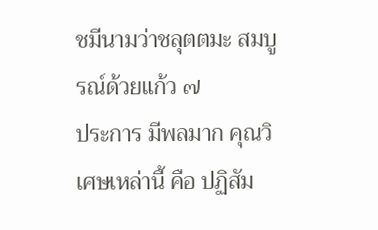ชมีนามว่าชลุตตมะ สมบูรณ์ด้วยแก้ว ๗
ประการ มีพลมาก คุณวิเศษเหล่านี้ คือ ปฏิสัม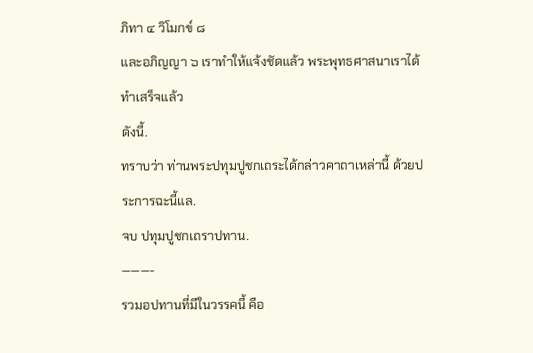ภิทา ๔ วิโมกข์ ๘
และอภิญญา ๖ เราทำให้แจ้งชัดแล้ว พระพุทธศาสนาเราได้ทำเสร็จแล้ว
ดังนี้.
ทราบว่า ท่านพระปทุมปูชกเถระได้กล่าวคาถาเหล่านี้ ด้วยประการฉะนี้แล.
จบ ปทุมปูชกเถราปทาน.
———-
รวมอปทานที่มีในวรรคนี้ คือ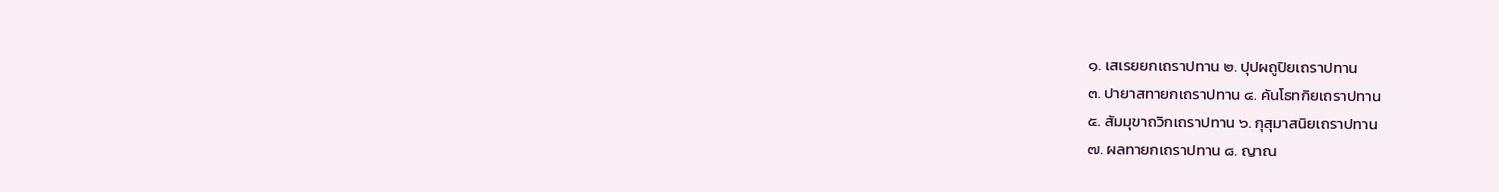๑. เสเรยยกเถราปทาน ๒. ปุปผถูปิยเถราปทาน
๓. ปายาสทายกเถราปทาน ๔. คันโธทกิยเถราปทาน
๕. สัมมุขาถวิกเถราปทาน ๖. กุสุมาสนิยเถราปทาน
๗. ผลทายกเถราปทาน ๘. ญาณ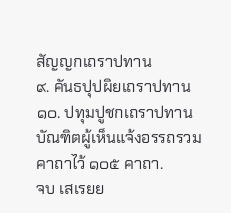สัญญกเถราปทาน
๙. คันธปุปผิยเถราปทาน ๑๐. ปทุมปูชกเถราปทาน
บัณฑิตผู้เห็นแจ้งอรรถรวมคาถาไว้ ๑๐๕ คาถา.
จบ เสเรยย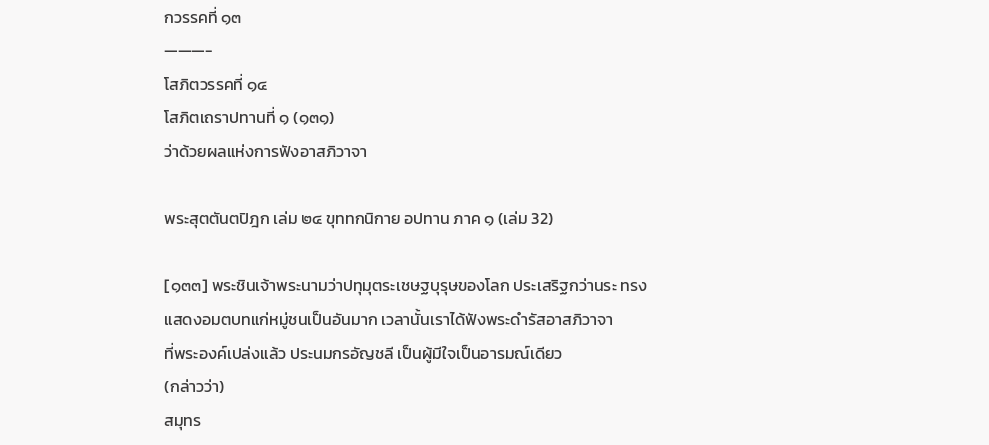กวรรคที่ ๑๓
———-
โสภิตวรรคที่ ๑๔
โสภิตเถราปทานที่ ๑ (๑๓๑)
ว่าด้วยผลแห่งการฟังอาสภิวาจา

พระสุตตันตปิฎก เล่ม ๒๔ ขุททกนิกาย อปทาน ภาค ๑ (เล่ม 32)

[๑๓๓] พระชินเจ้าพระนามว่าปทุมุตระเชษฐบุรุษของโลก ประเสริฐกว่านระ ทรง
แสดงอมตบทแก่หมู่ชนเป็นอันมาก เวลานั้นเราได้ฟังพระดำรัสอาสภิวาจา
ที่พระองค์เปล่งแล้ว ประนมกรอัญชลี เป็นผู้มีใจเป็นอารมณ์เดียว
(กล่าวว่า)
สมุทร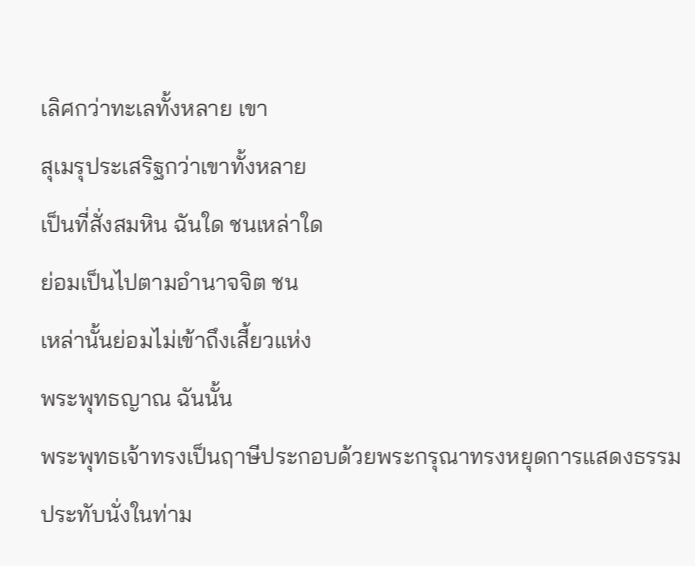เลิศกว่าทะเลทั้งหลาย เขา
สุเมรุประเสริฐกว่าเขาทั้งหลาย
เป็นที่สั่งสมหิน ฉันใด ชนเหล่าใด
ย่อมเป็นไปตามอำนาจจิต ชน
เหล่านั้นย่อมไม่เข้าถึงเสี้ยวแห่ง
พระพุทธญาณ ฉันนั้น
พระพุทธเจ้าทรงเป็นฤาษีประกอบด้วยพระกรุณาทรงหยุดการแสดงธรรม
ประทับนั่งในท่าม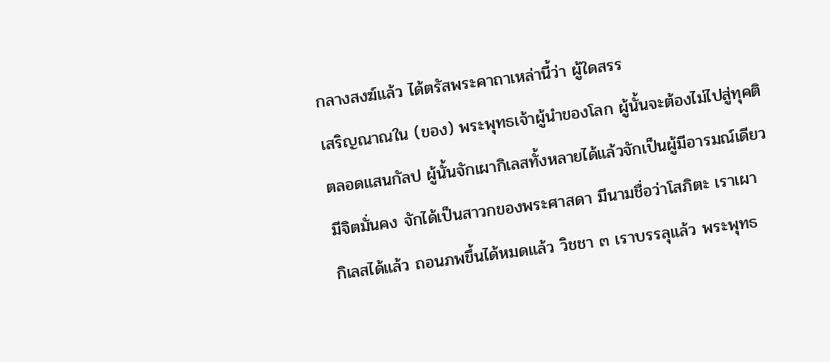กลางสงฆ์แล้ว ได้ตรัสพระคาถาเหล่านี้ว่า ผู้ใดสรร
เสริญณาณใน (ของ) พระพุทธเจ้าผู้นำของโลก ผู้นั้นจะต้องไม่ไปสู่ทุคติ
ตลอดแสนกัลป ผู้นั้นจักเผากิเลสทั้งหลายได้แล้วจักเป็นผู้มีอารมณ์เดียว
มีจิตมั่นคง จักได้เป็นสาวกของพระศาสดา มีนามชื่อว่าโสภิตะ เราเผา
กิเลสได้แล้ว ถอนภพขึ้นได้หมดแล้ว วิชชา ๓ เราบรรลุแล้ว พระพุทธ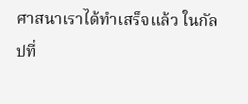ศาสนาเราได้ทำเสร็จแล้ว ในกัลปที่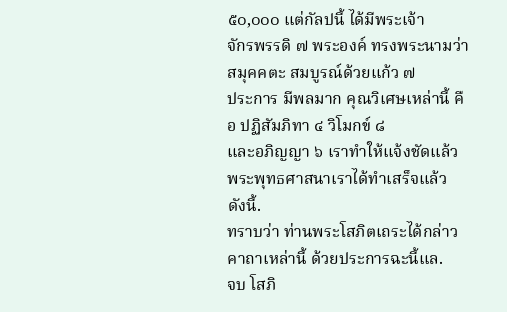๕๐,๐๐๐ แต่กัลปนี้ ได้มีพระเจ้า
จักรพรรดิ ๗ พระองค์ ทรงพระนามว่าสมุคคตะ สมบูรณ์ด้วยแก้ว ๗
ประการ มีพลมาก คุณวิเศษเหล่านี้ คือ ปฏิสัมภิทา ๔ วิโมกข์ ๘
และอภิญญา ๖ เราทำให้แจ้งชัดแล้ว พระพุทธศาสนาเราได้ทำเสร็จแล้ว
ดังนี้.
ทราบว่า ท่านพระโสภิตเถระได้กล่าวคาถาเหล่านี้ ด้วยประการฉะนี้แล.
จบ โสภิ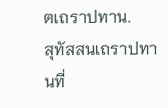ตเถราปทาน.
สุทัสสนเถราปทานที่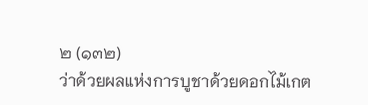๒ (๑๓๒)
ว่าด้วยผลแห่งการบูชาด้วยดอกไม้เกต